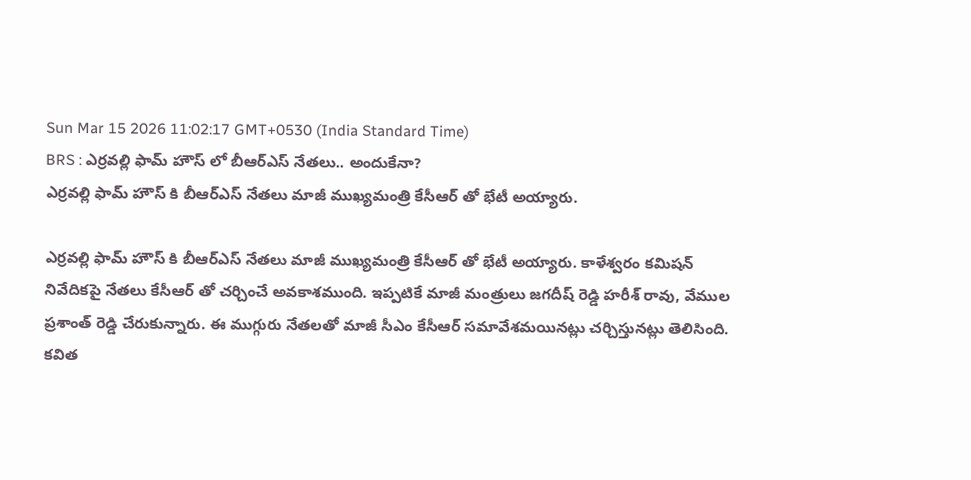Sun Mar 15 2026 11:02:17 GMT+0530 (India Standard Time)
BRS : ఎర్రవల్లి ఫామ్ హౌస్ లో బీఆర్ఎస్ నేతలు.. అందుకేనా?
ఎర్రవల్లి ఫామ్ హౌస్ కి బీఆర్ఎస్ నేతలు మాజీ ముఖ్యమంత్రి కేసీఆర్ తో భేటీ అయ్యారు.

ఎర్రవల్లి ఫామ్ హౌస్ కి బీఆర్ఎస్ నేతలు మాజీ ముఖ్యమంత్రి కేసీఆర్ తో భేటీ అయ్యారు. కాళేశ్వరం కమిషన్ నివేదికపై నేతలు కేసీఆర్ తో చర్చించే అవకాశముంది. ఇప్పటికే మాజీ మంత్రులు జగదీష్ రెడ్డి హరీశ్ రావు, వేముల ప్రశాంత్ రెడ్డి చేరుకున్నారు. ఈ ముగ్గురు నేతలతో మాజీ సీఎం కేసీఆర్ సమావేశమయినట్లు చర్చిస్తునట్లు తెలిసింది.
కవిత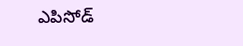ఎపిసోడ్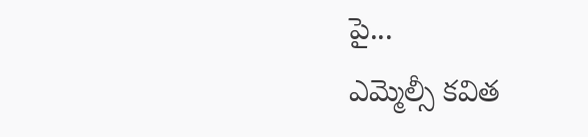పై...
ఎమ్మెల్సీ కవిత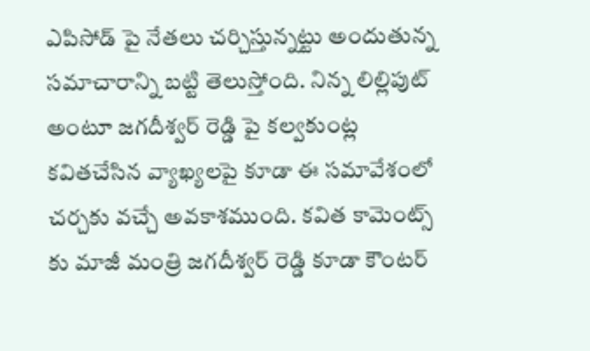ఎపిసోడ్ పై నేతలు చర్చిస్తున్నట్టు అందుతున్న సమాచారాన్ని బట్టి తెలుస్తోంది. నిన్న లిల్లిపుట్ అంటూ జగదీశ్వర్ రెడ్డి పై కల్వకుంట్ల కవితచేసిన వ్యాఖ్యలపై కూడా ఈ సమావేశంలో చర్చకు వచ్చే అవకాశముంది. కవిత కామెంట్స్ కు మాజీ మంత్రి జగదీశ్వర్ రెడ్డి కూడా కౌంటర్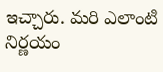ఇచ్చారు. మరి ఎలాంటి నిర్ణయం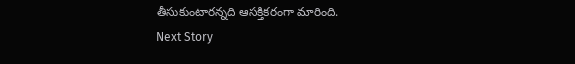తీసుకుంటారన్నది ఆసక్తికరంగా మారింది.
Next Story